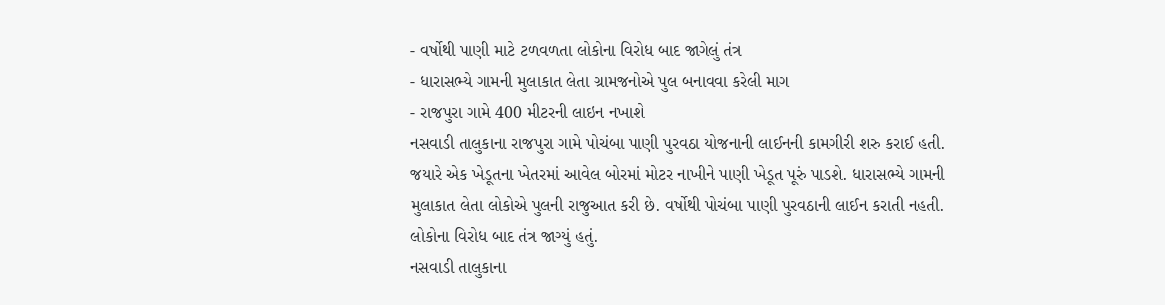- વર્ષોથી પાણી માટે ટળવળતા લોકોના વિરોધ બાદ જાગેલું તંત્ર
- ધારાસભ્યે ગામની મુલાકાત લેતા ગ્રામજનોએ પુલ બનાવવા કરેલી માગ
- રાજપુરા ગામે 400 મીટરની લાઇન નખાશે
નસવાડી તાલુકાના રાજપુરા ગામે પોચંબા પાણી પુરવઠા યોજનાની લાઈનની કામગીરી શરુ કરાઈ હતી. જયારે એક ખેડૂતના ખેતરમાં આવેલ બોરમાં મોટર નાખીને પાણી ખેડૂત પૂરું પાડશે. ધારાસભ્યે ગામની મુલાકાત લેતા લોકોએ પુલની રાજુઆત કરી છે. વર્ષોથી પોચંબા પાણી પુરવઠાની લાઈન કરાતી નહતી. લોકોના વિરોધ બાદ તંત્ર જાગ્યું હતું.
નસવાડી તાલુકાના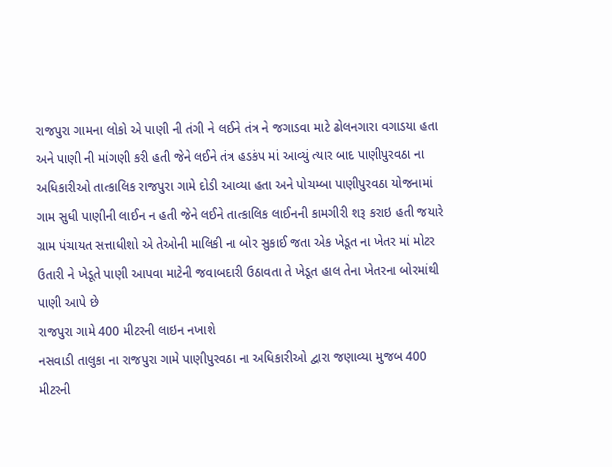રાજપુરા ગામના લોકો એ પાણી ની તંગી ને લઈને તંત્ર ને જગાડવા માટે ઢોલનગારા વગાડયા હતા અને પાણી ની માંગણી કરી હતી જેને લઈને તંત્ર હડકંપ માં આવ્યું ત્યાર બાદ પાણીપુરવઠા ના અધિકારીઓ તાત્કાલિક રાજપુરા ગામે દોડી આવ્યા હતા અને પોચમ્બા પાણીપુરવઠા યોજનામાં ગામ સુધી પાણીની લાઈન ન હતી જેને લઈને તાત્કાલિક લાઈનની કામગીરી શરૂ કરાઇ હતી જયારે ગ્રામ પંચાયત સત્તાધીશો એ તેઓની માલિકી ના બોર સુકાઈ જતા એક ખેડૂત ના ખેતર માં મોટર ઉતારી ને ખેડૂતે પાણી આપવા માટેની જવાબદારી ઉઠાવતા તે ખેડૂત હાલ તેના ખેતરના બોરમાંથી પાણી આપે છે
રાજપુરા ગામે 400 મીટરની લાઇન નખાશે
નસવાડી તાલુકા ના રાજપુરા ગામે પાણીપુરવઠા ના અધિકારીઓ દ્વારા જણાવ્યા મુજબ 400 મીટરની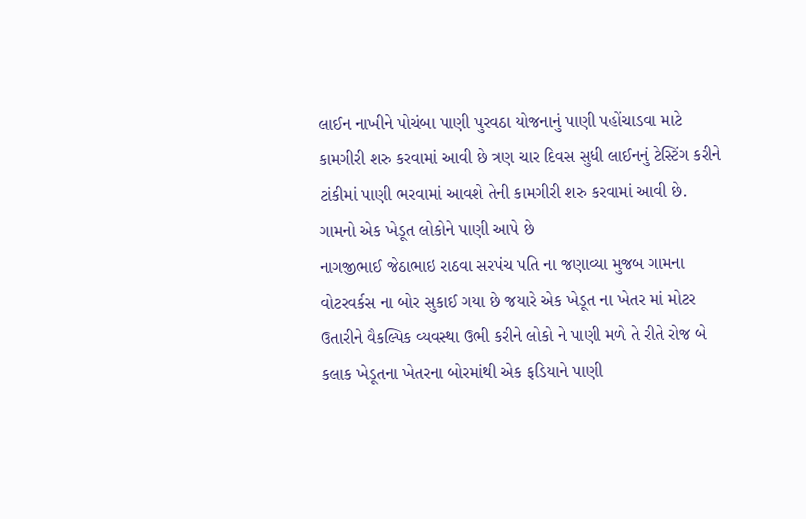લાઈન નાખીને પોચંબા પાણી પુરવઠા યોજનાનું પાણી પહોંચાડવા માટે કામગીરી શરુ કરવામાં આવી છે ત્રણ ચાર દિવસ સુધી લાઈનનું ટેસ્ટિંગ કરીને ટાંકીમાં પાણી ભરવામાં આવશે તેની કામગીરી શરુ કરવામાં આવી છે.
ગામનો એક ખેડૂત લોકોને પાણી આપે છે
નાગજીભાઈ જેઠાભાઇ રાઠવા સરપંચ પતિ ના જણાવ્યા મુજબ ગામના વોટરવર્કસ ના બોર સુકાઈ ગયા છે જયારે એક ખેડૂત ના ખેતર માં મોટર ઉતારીને વૈકલ્પિક વ્યવસ્થા ઉભી કરીને લોકો ને પાણી મળે તે રીતે રોજ બે કલાક ખેડૂતના ખેતરના બોરમાંથી એક ફડિયાને પાણી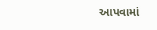આપવામાં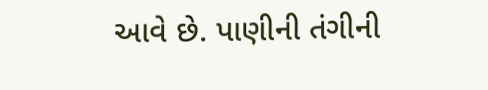આવે છે. પાણીની તંગીની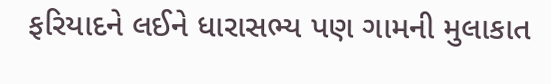ફરિયાદને લઈને ધારાસભ્ય પણ ગામની મુલાકાત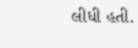લીધી હતી.